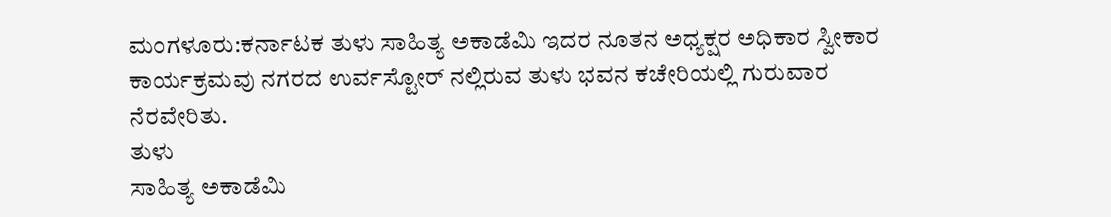ಮಂಗಳೂರು:ಕರ್ನಾಟಕ ತುಳು ಸಾಹಿತ್ಯ ಅಕಾಡೆಮಿ ಇದರ ನೂತನ ಅಧ್ಯಕ್ಷರ ಅಧಿಕಾರ ಸ್ವೀಕಾರ ಕಾರ್ಯಕ್ರಮವು ನಗರದ ಉರ್ವಸ್ಟೋರ್ ನಲ್ಲಿರುವ ತುಳು ಭವನ ಕಚೇರಿಯಲ್ಲಿ ಗುರುವಾರ
ನೆರವೇರಿತು.
ತುಳು
ಸಾಹಿತ್ಯ ಅಕಾಡೆಮಿ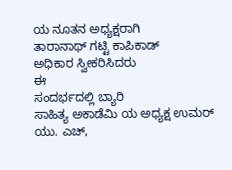ಯ ನೂತನ ಅಧ್ಯಕ್ಷರಾಗಿ
ತಾರಾನಾಥ್ ಗಟ್ಟಿ ಕಾಪಿಕಾಡ್
ಅಧಿಕಾರ ಸ್ವೀಕರಿಸಿದರು
ಈ
ಸಂದರ್ಭದಲ್ಲಿ ಬ್ಯಾರಿ
ಸಾಹಿತ್ಯ ಅಕಾಡೆಮಿ ಯ ಅಧ್ಯಕ್ಷ ಉಮರ್
ಯು. ಎಚ್,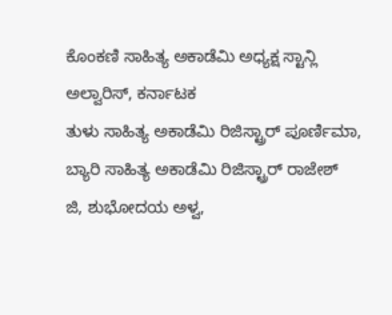ಕೊಂಕಣಿ ಸಾಹಿತ್ಯ ಅಕಾಡೆಮಿ ಅಧ್ಯಕ್ಷ ಸ್ಟಾನ್ಲಿ
ಅಲ್ವಾರಿಸ್, ಕರ್ನಾಟಕ
ತುಳು ಸಾಹಿತ್ಯ ಅಕಾಡೆಮಿ ರಿಜಿಸ್ಟ್ರಾರ್ ಪೂರ್ಣಿಮಾ, ಬ್ಯಾರಿ ಸಾಹಿತ್ಯ ಅಕಾಡೆಮಿ ರಿಜಿಸ್ಟ್ರಾರ್ ರಾಜೇಶ್
ಜಿ, ಶುಭೋದಯ ಅಳ್ವ,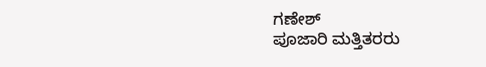ಗಣೇಶ್
ಪೂಜಾರಿ ಮತ್ತಿತರರು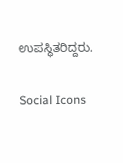ಉಪಸ್ಥಿತರಿದ್ದರು.

Social Icons